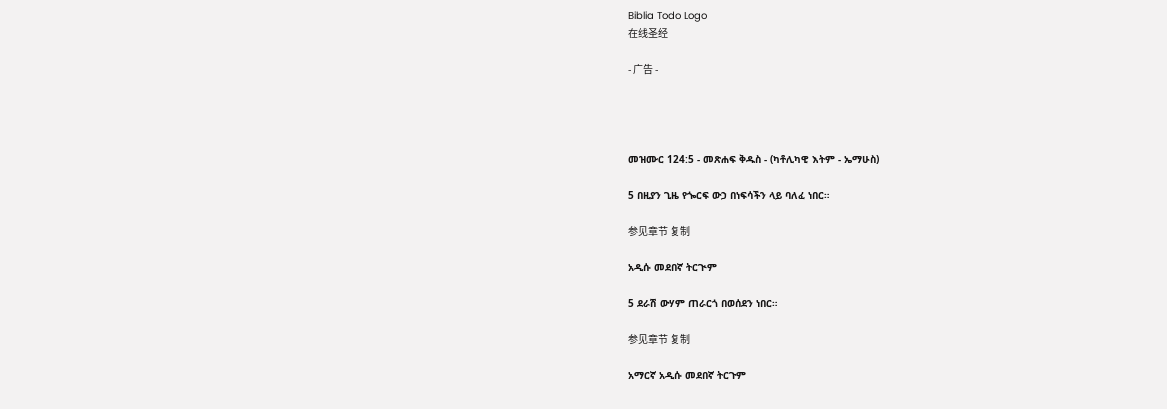Biblia Todo Logo
在线圣经

- 广告 -




መዝሙር 124:5 - መጽሐፍ ቅዱስ - (ካቶሊካዊ እትም - ኤማሁስ)

5 በዚያን ጊዜ የጐርፍ ውኃ በነፍሳችን ላይ ባለፈ ነበር።

参见章节 复制

አዲሱ መደበኛ ትርጒም

5 ደራሽ ውሃም ጠራርጎ በወሰደን ነበር።

参见章节 复制

አማርኛ አዲሱ መደበኛ ትርጉም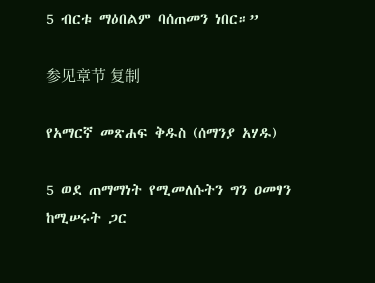5 ብርቱ ማዕበልም ባሰጠመን ነበር።”

参见章节 复制

የአማርኛ መጽሐፍ ቅዱስ (ሰማንያ አሃዱ)

5 ወደ ጠማማነት የሚመለሱትን ግን ዐመፃን ከሚሠሩት ጋር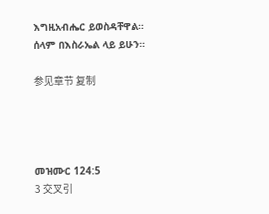እግዚአብሔር ይወስዳቸዋል። ሰላም በእስራኤል ላይ ይሁን።

参见章节 复制




መዝሙር 124:5
3 交叉引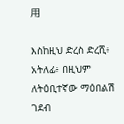用

እስከዚህ ድረስ ድረሺ፥ አትለፊ፥ በዚህም ለትዕቢተኛው ማዕበልሽ ገደብ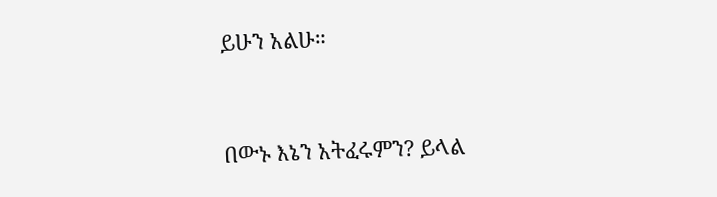ይሁን አልሁ።


በውኑ እኔን አትፈሩምን? ይላል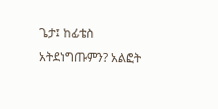ጌታ፤ ከፊቴስ አትደነግጡምን? አልፎት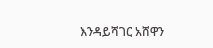እንዳይሻገር አሸዋን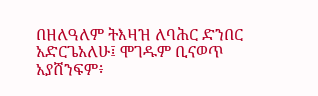በዘለዓለም ትእዛዝ ለባሕር ድንበር አድርጌአለሁ፤ ሞገዱም ቢናወጥ አያሸንፍም፥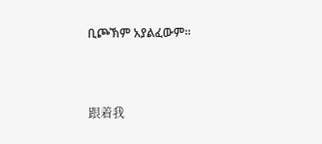ቢጮኽም አያልፈውም።


跟着我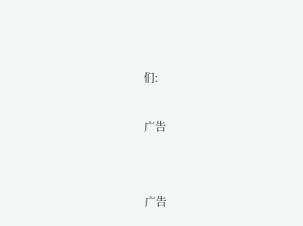们:

广告


广告